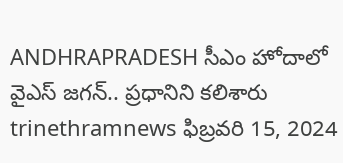ANDHRAPRADESH సీఎం హోదాలో వైఎస్ జగన్.. ప్రధానిని కలిశారు trinethramnews ఫిబ్రవరి 15, 2024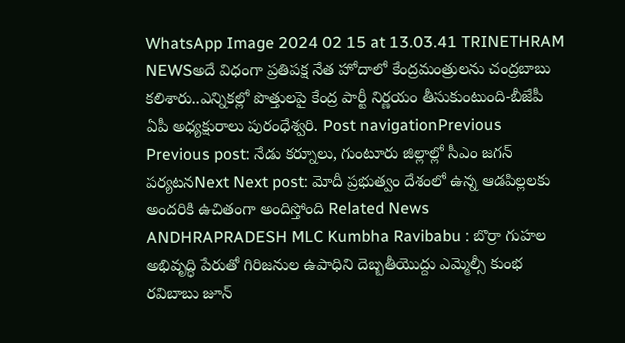WhatsApp Image 2024 02 15 at 13.03.41 TRINETHRAM NEWSఅదే విధంగా ప్రతిపక్ష నేత హోదాలో కేంద్రమంత్రులను చంద్రబాబు కలిశారు..ఎన్నికల్లో పొత్తులపై కేంద్ర పార్టీ నిర్ణయం తీసుకుంటుంది-బీజేపీ ఏపీ అధ్యక్షురాలు పురంధేశ్వరి. Post navigationPrevious Previous post: నేడు కర్నూలు, గుంటూరు జిల్లాల్లో సీఎం జగన్ పర్యటనNext Next post: మోదీ ప్రభుత్వం దేశంలో ఉన్న ఆడపిల్లలకు అందరికి ఉచితంగా అందిస్తోంది Related News ANDHRAPRADESH MLC Kumbha Ravibabu : బొర్రా గుహల అభివృద్ధి పేరుతో గిరిజనుల ఉపాధిని దెబ్బతీయొద్దు ఎమ్మెల్సీ కుంభ రవిబాబు జూన్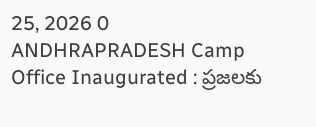25, 2026 0 ANDHRAPRADESH Camp Office Inaugurated : ప్రజలకు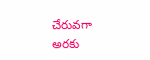చేరువగా అరకు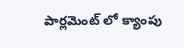పార్లమెంట్ లో క్యాంపు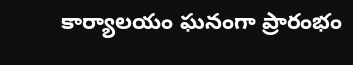కార్యాలయం ఘనంగా ప్రారంభం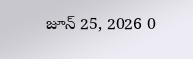జూన్ 25, 2026 0